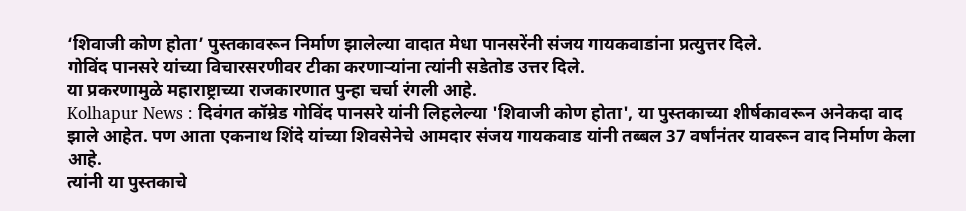‘शिवाजी कोण होता’ पुस्तकावरून निर्माण झालेल्या वादात मेधा पानसरेंनी संजय गायकवाडांना प्रत्युत्तर दिले.
गोविंद पानसरे यांच्या विचारसरणीवर टीका करणाऱ्यांना त्यांनी सडेतोड उत्तर दिले.
या प्रकरणामुळे महाराष्ट्राच्या राजकारणात पुन्हा चर्चा रंगली आहे.
Kolhapur News : दिवंगत कॉम्रेड गोविंद पानसरे यांनी लिहलेल्या 'शिवाजी कोण होता', या पुस्तकाच्या शीर्षकावरून अनेकदा वाद झाले आहेत. पण आता एकनाथ शिंदे यांच्या शिवसेनेचे आमदार संजय गायकवाड यांनी तब्बल 37 वर्षांनंतर यावरून वाद निर्माण केला आहे.
त्यांनी या पुस्तकाचे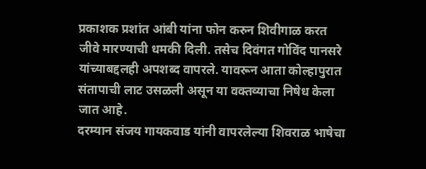प्रकाशक प्रशांत आंबी यांना फोन करुन शिवीगाळ करत जीवे मारण्याची धमकी दिली. तसेच दिवंगत गोविंद पानसरे यांच्याबद्दलही अपशब्द वापरले. यावरून आता कोल्हापुरात संतापाची लाट उसळली असून या वक्तव्याचा निषेध केला जात आहे.
दरम्यान संजय गायकवाड यांनी वापरलेल्या शिवराळ भाषेचा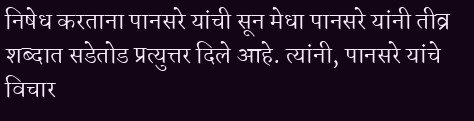निषेध करताना पानसरे यांची सून मेधा पानसरे यांनी तीव्र शब्दात सडेतोड प्रत्युत्तर दिले आहे. त्यांनी, पानसरे यांचे विचार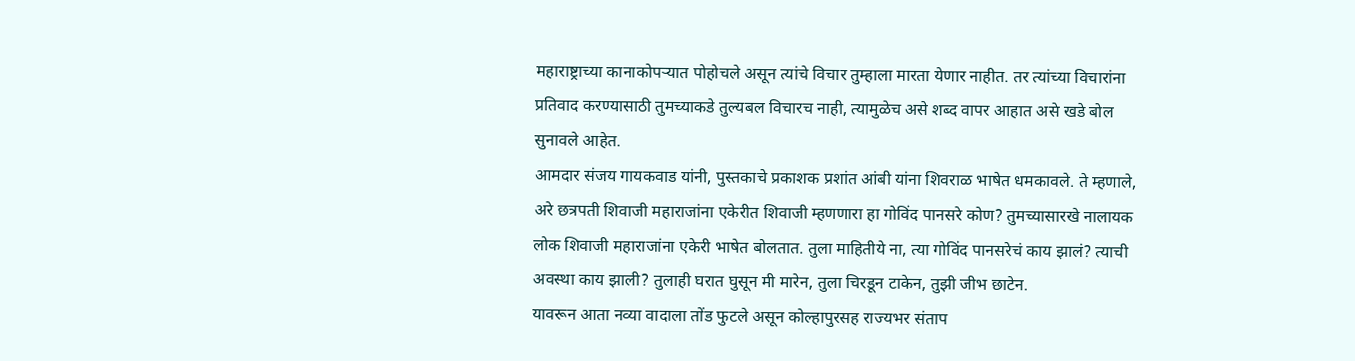महाराष्ट्राच्या कानाकोपऱ्यात पोहोचले असून त्यांचे विचार तुम्हाला मारता येणार नाहीत. तर त्यांच्या विचारांना प्रतिवाद करण्यासाठी तुमच्याकडे तुल्यबल विचारच नाही, त्यामुळेच असे शब्द वापर आहात असे खडे बोल सुनावले आहेत.
आमदार संजय गायकवाड यांनी, पुस्तकाचे प्रकाशक प्रशांत आंबी यांना शिवराळ भाषेत धमकावले. ते म्हणाले, अरे छत्रपती शिवाजी महाराजांना एकेरीत शिवाजी म्हणणारा हा गोविंद पानसरे कोण? तुमच्यासारखे नालायक लोक शिवाजी महाराजांना एकेरी भाषेत बोलतात. तुला माहितीये ना, त्या गोविंद पानसरेचं काय झालं? त्याची अवस्था काय झाली? तुलाही घरात घुसून मी मारेन, तुला चिरडून टाकेन, तुझी जीभ छाटेन.
यावरून आता नव्या वादाला तोंड फुटले असून कोल्हापुरसह राज्यभर संताप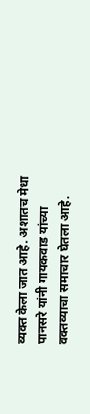व्यक्त केला जात आहे. अशातच मेधा पानसरे यांनी गायकवाड यांच्या वक्तव्याचा समाचार घेतला आहे.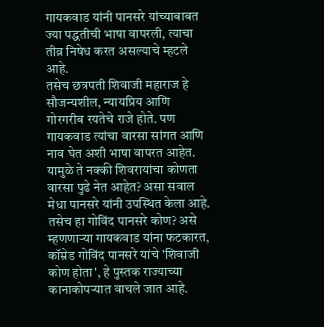गायकवाड यांनी पानसरे यांच्याबाबत ज्या पद्धतीची भाषा वापरली, त्याचा तीव्र निषेध करत असल्याचे म्हटले आहे.
तसेच छत्रपती शिवाजी महाराज हे सौजन्यशील, न्यायप्रिय आणि गोरगरीब रयतेचे राजे होते. पण गायकवाड त्यांचा वारसा सांगत आणि नाव घेत अशी भाषा वापरत आहेत. यामुळे ते नक्की शिवरायांचा कोणता वारसा पुढे नेत आहेत? असा सवाल मेधा पानसरे यांनी उपस्थित केला आहे.
तसेच हा गोविंद पानसरे कोण? असे म्हणणाऱ्या गायकवाड यांना फटकारत, कॉम्रेड गोविंद पानसरे यांचे 'शिवाजी कोण होता', हे पुस्तक राज्याच्या कानाकोपऱ्यात वाचले जात आहे.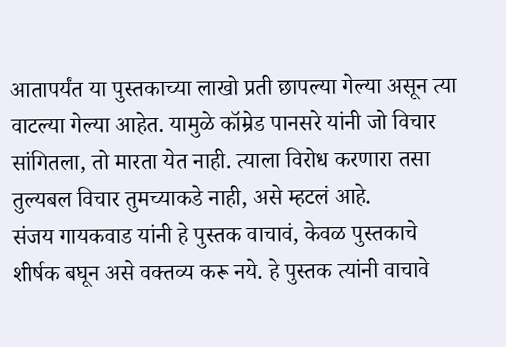आतापर्यंत या पुस्तकाच्या लाखो प्रती छापल्या गेल्या असून त्या वाटल्या गेल्या आहेत. यामुळे कॉम्रेड पानसरे यांनी जो विचार सांगितला, तो मारता येत नाही. त्याला विरोध करणारा तसा तुल्यबल विचार तुमच्याकडे नाही, असे म्हटलं आहे.
संजय गायकवाड यांनी हे पुस्तक वाचावं, केवळ पुस्तकाचे शीर्षक बघून असे वक्तव्य करू नये. हे पुस्तक त्यांनी वाचावे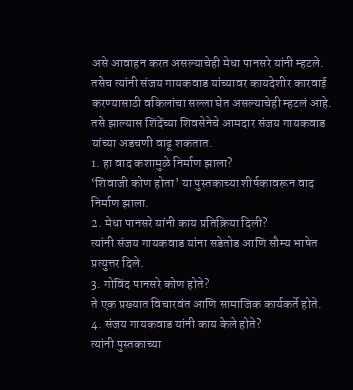असे आवाहन करत असल्याचेही मेधा पानसरे यांनी म्हटले. तसेच त्यांनी संजय गायकवाड यांच्यावर कायदेशीर कारवाई करण्यासाठी वकिलांचा सल्ला घेत असल्याचेही म्हटलं आहे. तसे झाल्यास शिंदेंच्या शिवसेनेचे आमदार संजय गायकवाड यांच्या अडचणी वाढू शकतात.
1. हा वाद कशामुळे निर्माण झाला?
‘शिवाजी कोण होता’ या पुस्तकाच्या शीर्षकावरून वाद निर्माण झाला.
2. मेधा पानसरे यांनी काय प्रतिक्रिया दिली?
त्यांनी संजय गायकवाड यांना सडेतोड आणि सौम्य भाषेत प्रत्युत्तर दिले.
3. गोविंद पानसरे कोण होते?
ते एक प्रख्यात विचारवंत आणि सामाजिक कार्यकर्ते होते.
4. संजय गायकवाड यांनी काय केले होते?
त्यांनी पुस्तकाच्या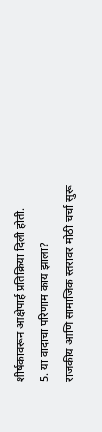शीर्षकावरून आक्षेपार्ह प्रतिक्रिया दिली होती.
5. या वादाचा परिणाम काय झाला?
राजकीय आणि सामाजिक स्तरावर मोठी चर्चा सुरू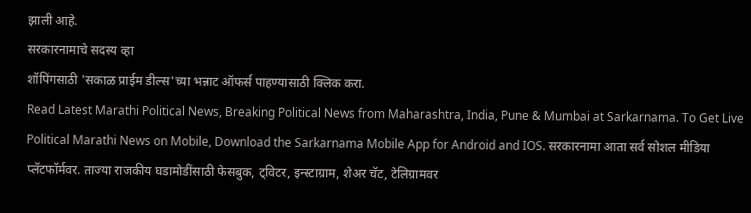झाली आहे.
सरकारनामाचे सदस्य व्हा
शॉपिंगसाठी 'सकाळ प्राईम डील्स'च्या भन्नाट ऑफर्स पाहण्यासाठी क्लिक करा.
Read Latest Marathi Political News, Breaking Political News from Maharashtra, India, Pune & Mumbai at Sarkarnama. To Get Live Political Marathi News on Mobile, Download the Sarkarnama Mobile App for Android and IOS. सरकारनामा आता सर्व सोशल मीडिया प्लॅटफॉर्मवर. ताज्या राजकीय घडामोडींसाठी फेसबुक, ट्विटर, इन्स्टाग्राम, शेअर चॅट, टेलिग्रामवर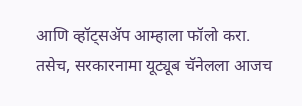आणि व्हॉट्सॲप आम्हाला फॉलो करा. तसेच, सरकारनामा यूट्यूब चॅनेलला आजच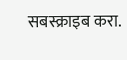सबस्क्राइब करा.